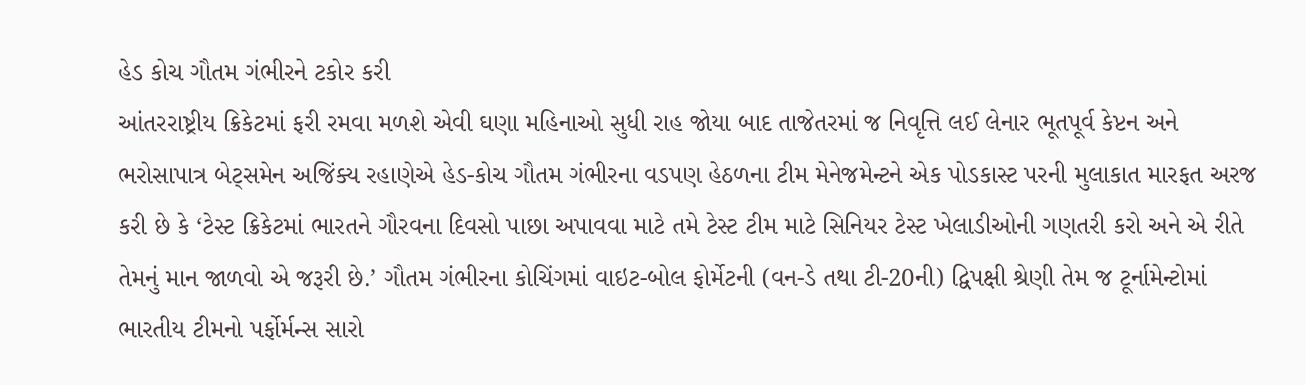હેડ કોચ ગૌતમ ગંભીરને ટકોર કરી
આંતરરાષ્ટ્રીય ક્રિકેટમાં ફરી રમવા મળશે એવી ઘણા મહિનાઓ સુધી રાહ જોયા બાદ તાજેતરમાં જ નિવૃત્તિ લઈ લેનાર ભૂતપૂર્વ કેપ્ટન અને ભરોસાપાત્ર બેટ્સમેન અજિંક્ય રહાણેએ હેડ-કોચ ગૌતમ ગંભીરના વડપણ હેઠળના ટીમ મેનેજમેન્ટને એક પોડકાસ્ટ પરની મુલાકાત મારફત અરજ કરી છે કે ‘ટેસ્ટ ક્રિકેટમાં ભારતને ગૌરવના દિવસો પાછા અપાવવા માટે તમે ટેસ્ટ ટીમ માટે સિનિયર ટેસ્ટ ખેલાડીઓની ગણતરી કરો અને એ રીતે તેમનું માન જાળવો એ જરૂરી છે.’ ગૌતમ ગંભીરના કોચિંગમાં વાઇટ-બોલ ફોર્મેટની (વન-ડે તથા ટી-20ની) દ્વિપક્ષી શ્રેણી તેમ જ ટૂર્નામેન્ટોમાં ભારતીય ટીમનો પર્ફોર્મન્સ સારો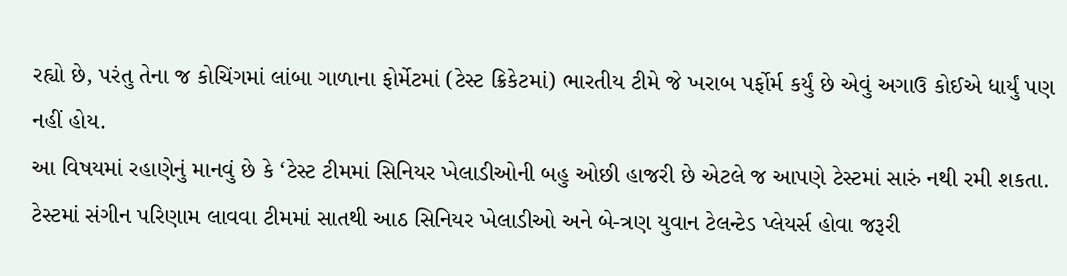રહ્યો છે, પરંતુ તેના જ કોચિંગમાં લાંબા ગાળાના ફોર્મેટમાં (ટેસ્ટ ક્રિકેટમાં) ભારતીય ટીમે જે ખરાબ પર્ફોર્મ કર્યું છે એવું અગાઉ કોઈએ ધાર્યું પણ નહીં હોય.
આ વિષયમાં રહાણેનું માનવું છે કે ‘ટેસ્ટ ટીમમાં સિનિયર ખેલાડીઓની બહુ ઓછી હાજરી છે એટલે જ આપણે ટેસ્ટમાં સારું નથી રમી શકતા. ટેસ્ટમાં સંગીન પરિણામ લાવવા ટીમમાં સાતથી આઠ સિનિયર ખેલાડીઓ અને બે-ત્રણ યુવાન ટેલન્ટેડ પ્લેયર્સ હોવા જરૂરી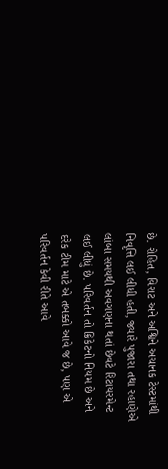છે. રોહિત, વિરાટ અને અશ્વિને અચાનક ટેસ્ટમાંથી નિવૃત્તિ લઈ લીધી હતી, જ્યારે પુજારા તથા રહાણેએ લાંબા સમયથી અવગણના થતાં છેવટે રિટાયરમેન્ટ લઈ લીધું છે. પરિવર્તન તો ક્રિકેટનો નિયમ છે અને દરેક ટીમ માટે એ તબક્કો આવે જ છે, પણ એ પરિવર્તન કેવી રીતે આવે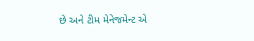છે અને ટીમ મેનેજમેન્ટ એ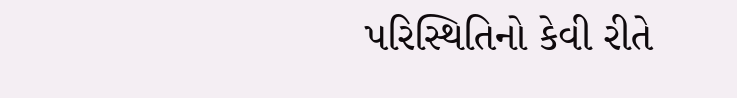પરિસ્થિતિનો કેવી રીતે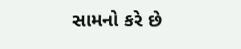સામનો કરે છે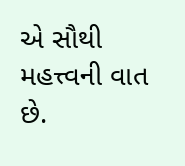એ સૌથી મહત્ત્વની વાત છે.